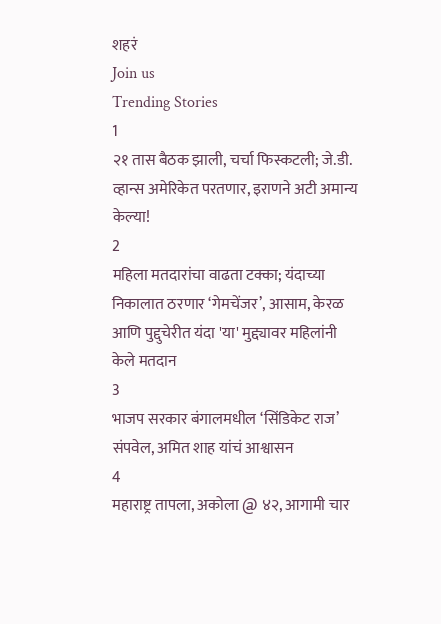शहरं
Join us
Trending Stories
1
२१ तास बैठक झाली, चर्चा फिस्कटली; जे.डी. व्हान्स अमेरिकेत परतणार, इराणने अटी अमान्य केल्या!
2
महिला मतदारांचा वाढता टक्का; यंदाच्या निकालात ठरणार ‘गेमचेंजर’, आसाम, केरळ आणि पुद्दुचेरीत यंदा 'या' मुद्द्यावर महिलांनी केले मतदान
3
भाजप सरकार बंगालमधील ‘सिंडिकेट राज’ संपवेल, अमित शाह यांचं आश्वासन
4
महाराष्ट्र तापला, अकोला @ ४२, आगामी चार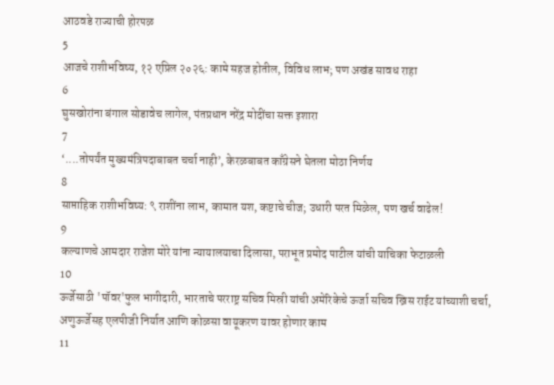आठवडे राज्याची होरपळ
5
आजचे राशीभविष्य, १२ एप्रिल २०२६: कामे सहज होतील, विविध लाभ; पण अखंड सावध राहा
6
घुसखोरांना बंगाल सोडावेच लागेल, पंतप्रधान नरेंद्र मोदींचा सक्त इशारा
7
‘....तोपर्यंत मुख्यमंत्रिपदाबाबत चर्चा नाही’, केरळबाबत काँग्रेसने घेतला मोठा निर्णय
8
साप्ताहिक राशीभविष्य: ९ राशींना लाभ, कामात यश, कष्टाचे चीज; उधारी परत मिळेल, पण खर्च वाढेल!
9
कल्याणचे आमदार राजेश मोरे यांना न्यायालयाचा दिलासा, पराभूत प्रमोद पाटील यांची याचिका फेटाळली
10
ऊर्जेसाठी 'पॉवर'फुल भागीदारी, भारताचे परराष्ट्र सचिव मिस्री यांची अमेरिकेचे ऊर्जा सचिव ख्रिस राईट यांच्याशी चर्चा, अणुऊर्जेसह एलपीजी निर्यात आणि कोळसा वायूकरण यावर होणार काम
11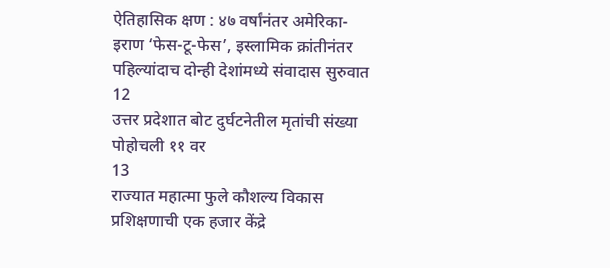ऐतिहासिक क्षण : ४७ वर्षांनंतर अमेरिका-इराण ‘फेस-टू-फेस’, इस्लामिक क्रांतीनंतर पहिल्यांदाच दोन्ही देशांमध्ये संवादास सुरुवात
12
उत्तर प्रदेशात बोट दुर्घटनेतील मृतांची संख्या पोहोचली ११ वर
13
राज्यात महात्मा फुले कौशल्य विकास प्रशिक्षणाची एक हजार केंद्रे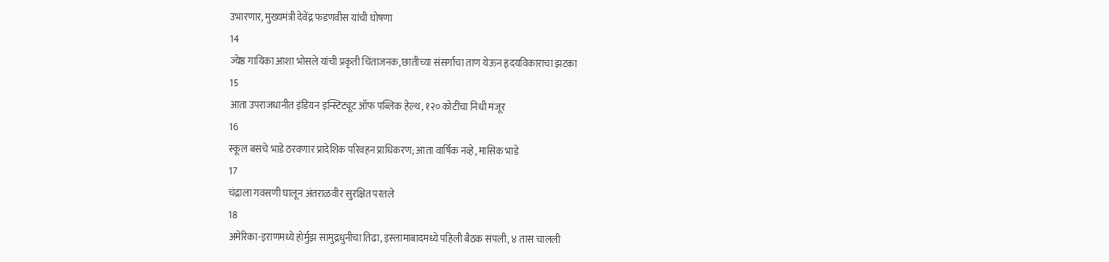उभारणार, मुख्यमंत्री देवेंद्र फडणवीस यांची घोषणा
14
ज्येष्ठ गायिका आशा भोसले यांची प्रकृती चिंताजनक, छातीच्या संसर्गाचा ताण येऊन हृदयविकाराचा झटका
15
आता उपराजधानीत इंडियन इन्स्टिट्यूट ऑफ पब्लिक हेल्थ, १२० कोटींचा निधी मंजूर
16
स्कूल बसचे भाडे ठरवणार प्रादेशिक परिवहन प्राधिकरण; आता वार्षिक नव्हे, मासिक भाडे
17
चंद्राला गवसणी घालून अंतराळवीर सुरक्षित परतले
18
अमेरिका-इराणमध्ये होर्मुझ सामुद्रधुनीचा तिढा, इस्लामाबादमध्ये पहिली बैठक संपली, ४ तास चालली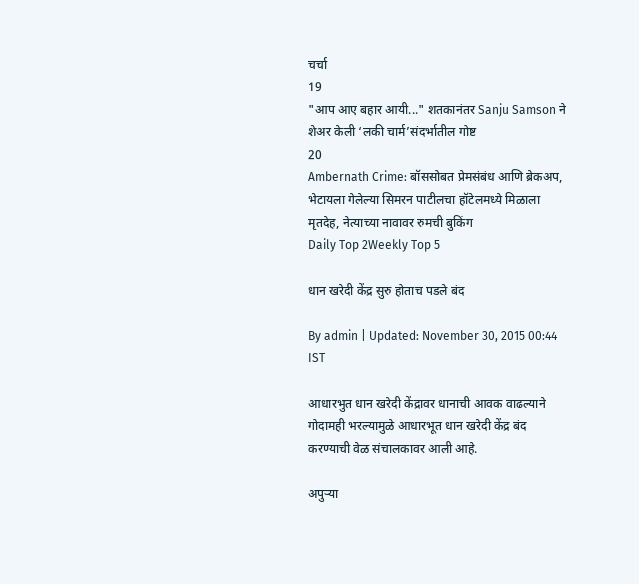चर्चा
19
"आप आए बहार आयी..." शतकानंतर Sanju Samson ने शेअर केली ‘लकी चार्म’संदर्भातील गोष्ट
20
Ambernath Crime: बॉससोबत प्रेमसंबंध आणि ब्रेकअप, भेटायला गेलेल्या सिमरन पाटीलचा हॉटेलमध्ये मिळाला मृतदेह, नेत्याच्या नावावर रुमची बुकिंग
Daily Top 2Weekly Top 5

धान खरेदी केंद्र सुरु होताच पडले बंद

By admin | Updated: November 30, 2015 00:44 IST

आधारभुत धान खरेदी केंद्रावर धानाची आवक वाढल्याने गोदामही भरल्यामुळे आधारभूत धान खरेदी केंद्र बंद करण्याची वेळ संचालकावर आली आहे.

अपुऱ्या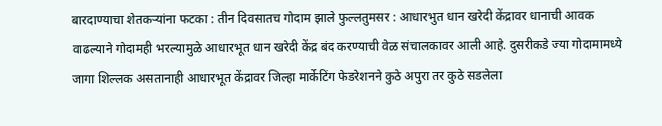बारदाण्याचा शेतकऱ्यांना फटका : तीन दिवसातच गोदाम झाले फुल्लतुमसर : आधारभुत धान खरेदी केंद्रावर धानाची आवक वाढल्याने गोदामही भरल्यामुळे आधारभूत धान खरेदी केंद्र बंद करण्याची वेळ संचालकावर आली आहे. दुसरीकडे ज्या गोदामामध्ये जागा शिल्लक असतानाही आधारभूत केंद्रावर जिल्हा मार्केटिंग फेडरेशनने कुठे अपुरा तर कुठे सडलेला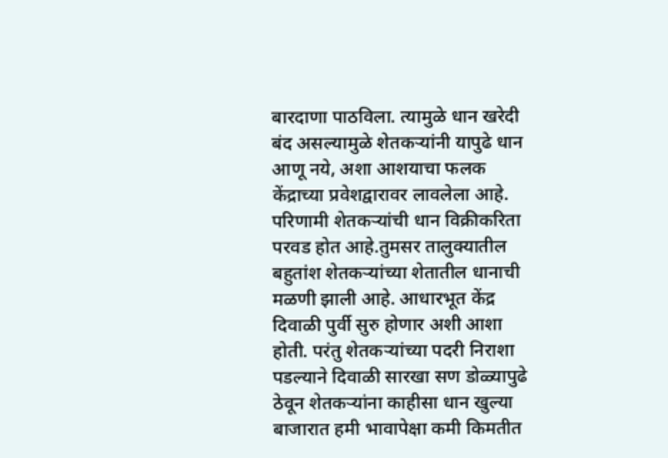बारदाणा पाठविला. त्यामुळे धान खरेदी बंद असल्यामुळे शेतकऱ्यांनी यापुढे धान आणू नये, अशा आशयाचा फलक केंद्राच्या प्रवेशद्वारावर लावलेला आहे. परिणामी शेतकऱ्यांची धान विक्रीकरिता परवड होत आहे.तुमसर तालुक्यातील बहुतांश शेतकऱ्यांच्या शेतातील धानाची मळणी झाली आहे. आधारभूत केंद्र दिवाळी पुर्वी सुरु होणार अशी आशा होती. परंतु शेतकऱ्यांच्या पदरी निराशा पडल्याने दिवाळी सारखा सण डोळ्यापुढे ठेवून शेतकऱ्यांना काहीसा धान खुल्या बाजारात हमी भावापेक्षा कमी किमतीत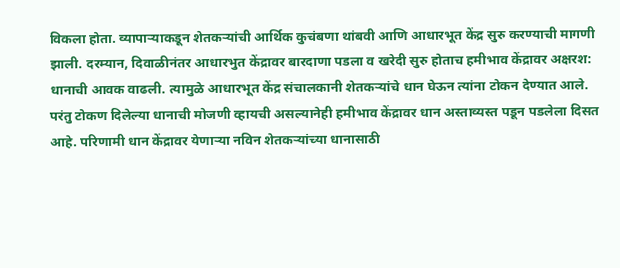विकला होता. व्यापाऱ्याकडून शेतकऱ्यांची आर्थिक कुचंबणा थांबवी आणि आधारभूत केंद्र सुरु करण्याची मागणी झाली. दरम्यान, दिवाळीनंतर आधारभुत केंद्रावर बारदाणा पडला व खरेदी सुरु होताच हमीभाव केंद्रावर अक्षरश: धानाची आवक वाढली. त्यामुळे आधारभूत केंद्र संचालकानी शेतकऱ्यांचे धान घेऊन त्यांना टोकन देण्यात आले. परंतु टोकण दिलेल्या धानाची मोजणी व्हायची असल्यानेही हमीभाव केंद्रावर धान अस्ताव्यस्त पडून पडलेला दिसत आहे. परिणामी धान केंद्रावर येणाऱ्या नविन शेतकऱ्यांच्या धानासाठी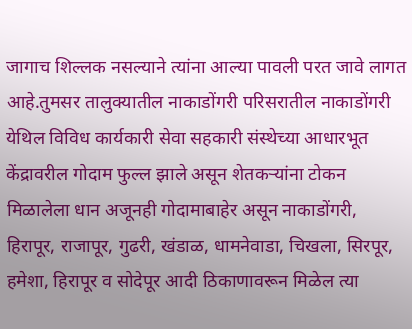जागाच शिल्लक नसल्याने त्यांना आल्या पावली परत जावे लागत आहे.तुमसर तालुक्यातील नाकाडोंगरी परिसरातील नाकाडोंगरी येथिल विविध कार्यकारी सेवा सहकारी संस्थेच्या आधारभूत केंद्रावरील गोदाम फुल्ल झाले असून शेतकऱ्यांना टोकन मिळालेला धान अजूनही गोदामाबाहेर असून नाकाडोंगरी, हिरापूर, राजापूर, गुढरी, खंडाळ, धामनेवाडा, चिखला, सिरपूर, हमेशा, हिरापूर व सोदेपूर आदी ठिकाणावरून मिळेल त्या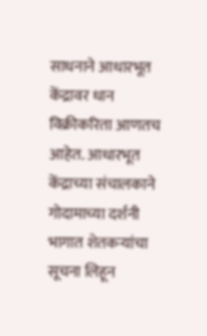साधनाने आधारभूत केंद्रावर धान विक्रीकरिता आणतच आहेत. आधारभूत केंद्राच्या संचालकाने गोदामाच्या दर्शनी भागात शेतकऱ्यांचा सूचना लिहून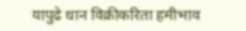यापुढे धान विक्रीकरिता हमीभाव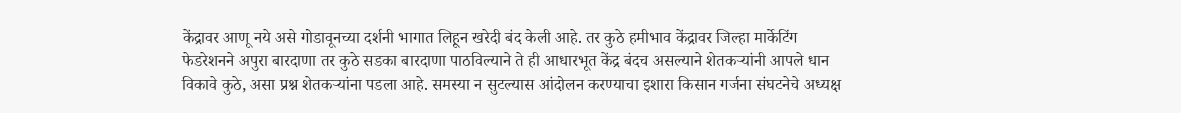केंद्रावर आणू नये असे गोडावूनच्या दर्शनी भागात लिहून खरेदी बंद केली आहे. तर कुठे हमीभाव केंद्रावर जिल्हा मार्केटिंग फेडरेशनने अपुरा बारदाणा तर कुठे सडका बारदाणा पाठविल्याने ते ही आधारभूत केंद्र बंदच असल्याने शेतकऱ्यांनी आपले धान विकावे कुठे, असा प्रश्न शेतकऱ्यांना पडला आहे. समस्या न सुटल्यास आंदोलन करण्याचा इशारा किसान गर्जना संघटनेचे अध्यक्ष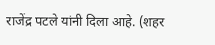राजेंद्र पटले यांनी दिला आहे. (शहर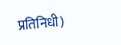प्रतिनिधी)